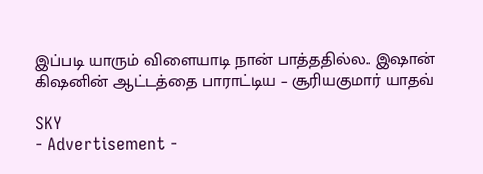இப்படி யாரும் விளையாடி நான் பாத்ததில்ல.. இஷான் கிஷனின் ஆட்டத்தை பாராட்டிய – சூரியகுமார் யாதவ்

SKY
- Advertisement -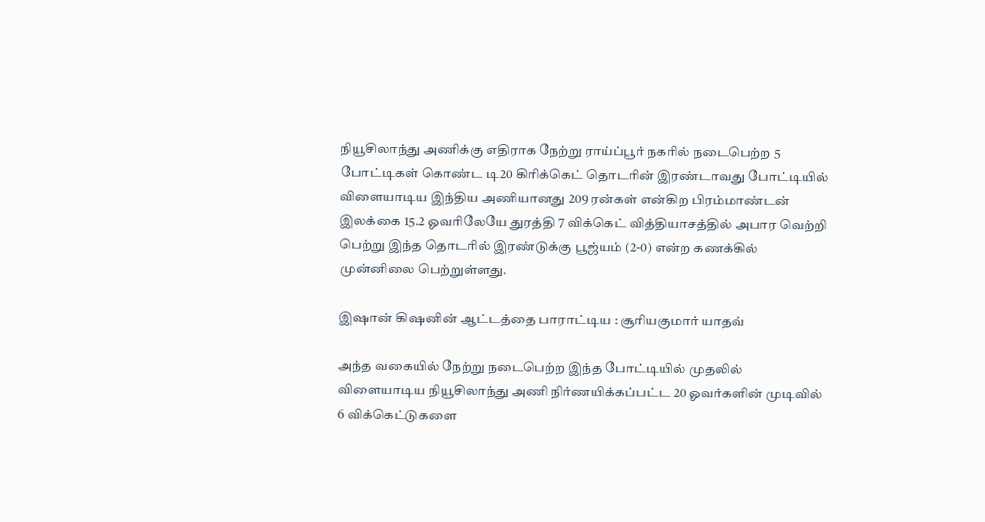நியூசிலாந்து அணிக்கு எதிராக நேற்று ராய்ப்பூர் நகரில் நடைபெற்ற 5 போட்டிகள் கொண்ட டி20 கிரிக்கெட் தொடரின் இரண்டாவது போட்டியில் விளையாடிய இந்திய அணியானது 209 ரன்கள் என்கிற பிரம்மாண்டன் இலக்கை 15.2 ஓவரிலேயே துரத்தி 7 விக்கெட் வித்தியாசத்தில் அபார வெற்றி பெற்று இந்த தொடரில் இரண்டுக்கு பூஜ்யம் (2-0) என்ற கணக்கில் முன்னிலை பெற்றுள்ளது.

இஷான் கிஷனின் ஆட்டத்தை பாராட்டிய : சூரியகுமார் யாதவ்

அந்த வகையில் நேற்று நடைபெற்ற இந்த போட்டியில் முதலில் விளையாடிய நியூசிலாந்து அணி நிர்ணயிக்கப்பட்ட 20 ஓவர்களின் முடிவில் 6 விக்கெட்டுகளை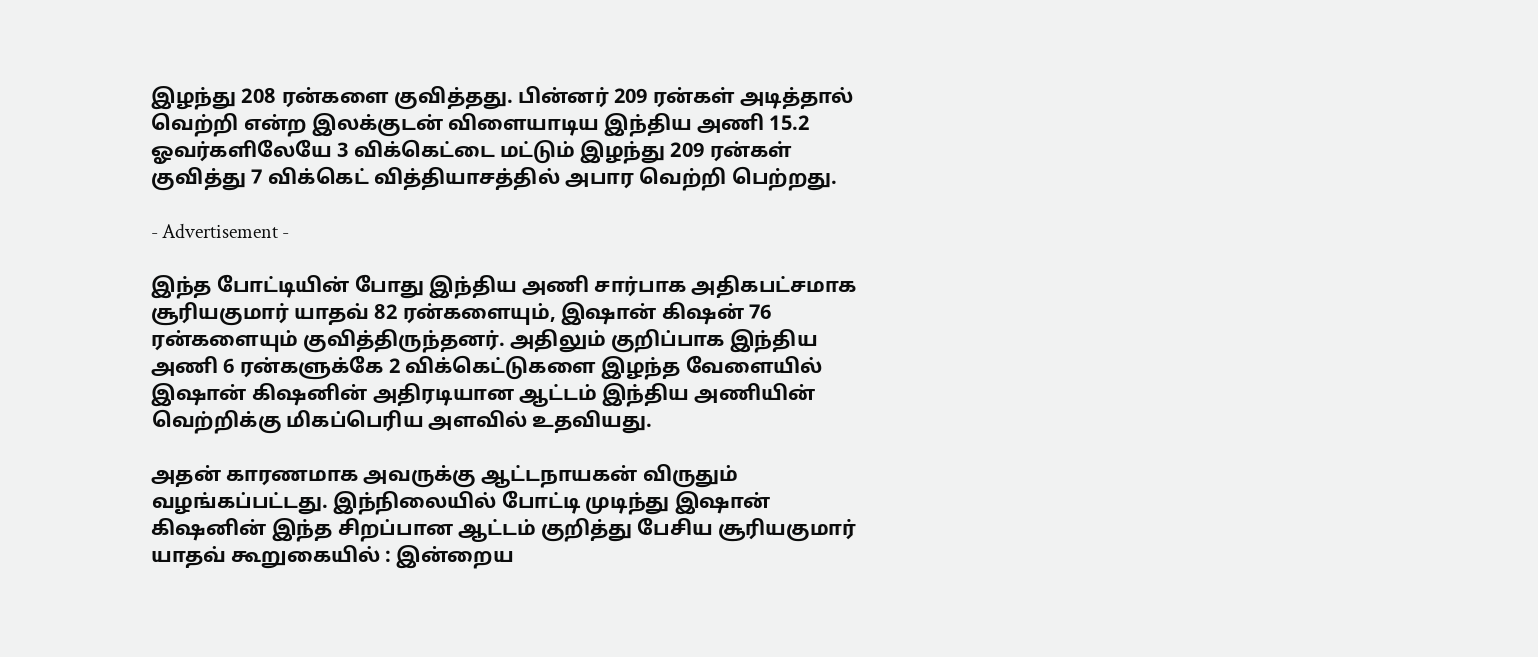இழந்து 208 ரன்களை குவித்தது. பின்னர் 209 ரன்கள் அடித்தால் வெற்றி என்ற இலக்குடன் விளையாடிய இந்திய அணி 15.2 ஓவர்களிலேயே 3 விக்கெட்டை மட்டும் இழந்து 209 ரன்கள் குவித்து 7 விக்கெட் வித்தியாசத்தில் அபார வெற்றி பெற்றது.

- Advertisement -

இந்த போட்டியின் போது இந்திய அணி சார்பாக அதிகபட்சமாக சூரியகுமார் யாதவ் 82 ரன்களையும், இஷான் கிஷன் 76 ரன்களையும் குவித்திருந்தனர். அதிலும் குறிப்பாக இந்திய அணி 6 ரன்களுக்கே 2 விக்கெட்டுகளை இழந்த வேளையில் இஷான் கிஷனின் அதிரடியான ஆட்டம் இந்திய அணியின் வெற்றிக்கு மிகப்பெரிய அளவில் உதவியது.

அதன் காரணமாக அவருக்கு ஆட்டநாயகன் விருதும் வழங்கப்பட்டது. இந்நிலையில் போட்டி முடிந்து இஷான் கிஷனின் இந்த சிறப்பான ஆட்டம் குறித்து பேசிய சூரியகுமார் யாதவ் கூறுகையில் : இன்றைய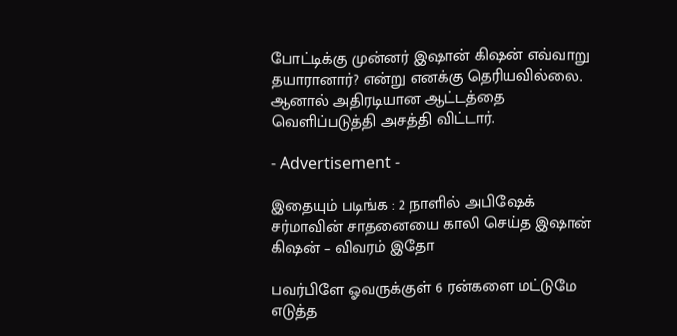போட்டிக்கு முன்னர் இஷான் கிஷன் எவ்வாறு தயாரானார்? என்று எனக்கு தெரியவில்லை. ஆனால் அதிரடியான ஆட்டத்தை வெளிப்படுத்தி அசத்தி விட்டார்.

- Advertisement -

இதையும் படிங்க : 2 நாளில் அபிஷேக் சர்மாவின் சாதனையை காலி செய்த இஷான் கிஷன் – விவரம் இதோ

பவர்பிளே ஓவருக்குள் 6 ரன்களை மட்டுமே எடுத்த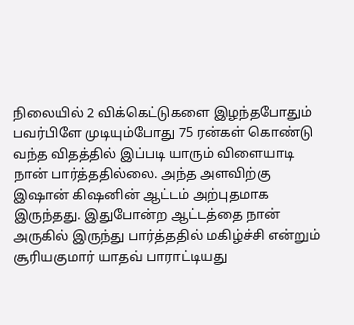நிலையில் 2 விக்கெட்டுகளை இழந்தபோதும் பவர்பிளே முடியும்போது 75 ரன்கள் கொண்டு வந்த விதத்தில் இப்படி யாரும் விளையாடி நான் பார்த்ததில்லை. அந்த அளவிற்கு இஷான் கிஷனின் ஆட்டம் அற்புதமாக இருந்தது. இதுபோன்ற ஆட்டத்தை நான் அருகில் இருந்து பார்த்ததில் மகிழ்ச்சி என்றும் சூரியகுமார் யாதவ் பாராட்டியது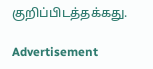குறிப்பிடத்தக்கது.

Advertisement